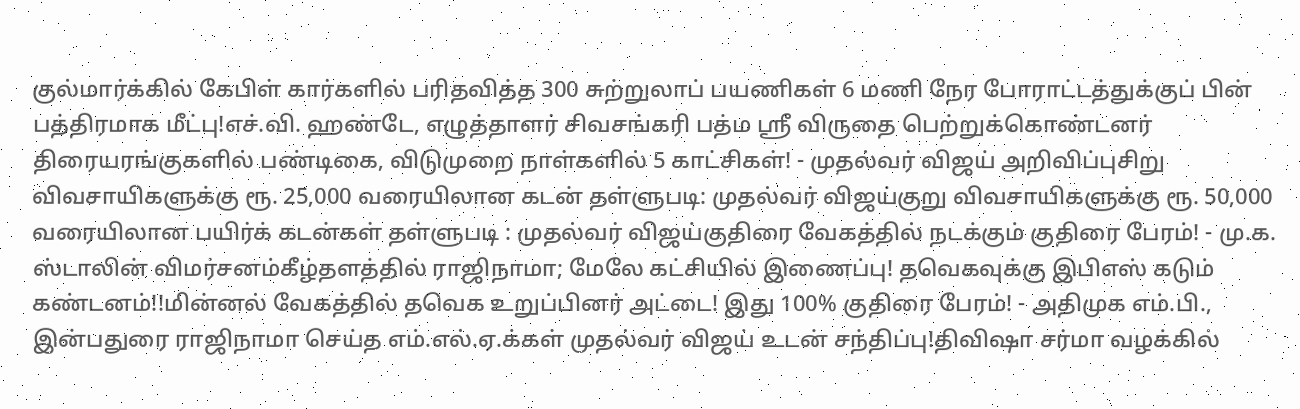குல்மார்க்கில் கேபிள் கார்களில் பரிதவித்த 300 சுற்றுலாப் பயணிகள் 6 மணி நேர போராட்டத்துக்குப் பின் பத்திரமாக மீட்பு!எச்.வி. ஹண்டே, எழுத்தாளர் சிவசங்கரி பத்ம ஸ்ரீ விருதை பெற்றுக்கொண்டனர் திரையரங்குகளில் பண்டிகை, விடுமுறை நாள்களில் 5 காட்சிகள்! - முதல்வர் விஜய் அறிவிப்புசிறு விவசாயிகளுக்கு ரூ. 25,000 வரையிலான கடன் தள்ளுபடி: முதல்வர் விஜய்குறு விவசாயிகளுக்கு ரூ. 50,000 வரையிலான பயிர்க் கடன்கள் தள்ளுபடி : முதல்வர் விஜய்குதிரை வேகத்தில் நடக்கும் குதிரை பேரம்! - மு.க. ஸ்டாலின் விமர்சனம்கீழ்தளத்தில் ராஜிநாமா; மேலே கட்சியில் இணைப்பு! தவெகவுக்கு இபிஎஸ் கடும் கண்டனம்!!மின்னல் வேகத்தில் தவெக உறுப்பினர் அட்டை! இது 100% குதிரை பேரம்! - அதிமுக எம்.பி., இன்பதுரை ராஜிநாமா செய்த எம்.எல்.ஏ.க்கள் முதல்வர் விஜய் உடன் சந்திப்பு!திவிஷா சர்மா வழக்கில்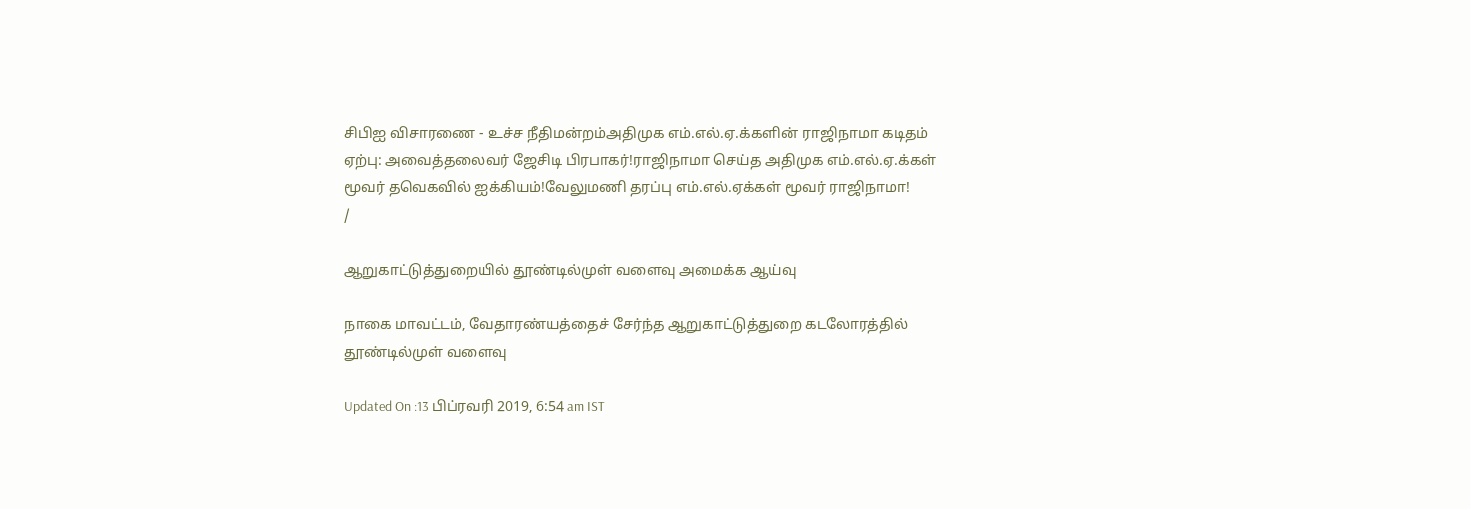சிபிஐ விசாரணை - உச்ச நீதிமன்றம்அதிமுக எம்.எல்.ஏ.க்களின் ராஜிநாமா கடிதம் ஏற்பு: அவைத்தலைவர் ஜேசிடி பிரபாகர்!ராஜிநாமா செய்த அதிமுக எம்.எல்.ஏ.க்கள் மூவர் தவெகவில் ஐக்கியம்!வேலுமணி தரப்பு எம்.எல்.ஏக்கள் மூவர் ராஜிநாமா!
/

ஆறுகாட்டுத்துறையில் தூண்டில்முள் வளைவு அமைக்க ஆய்வு

நாகை மாவட்டம், வேதாரண்யத்தைச் சேர்ந்த ஆறுகாட்டுத்துறை கடலோரத்தில் தூண்டில்முள் வளைவு

Updated On :13 பிப்ரவரி 2019, 6:54 am IST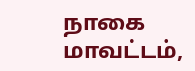நாகை மாவட்டம்,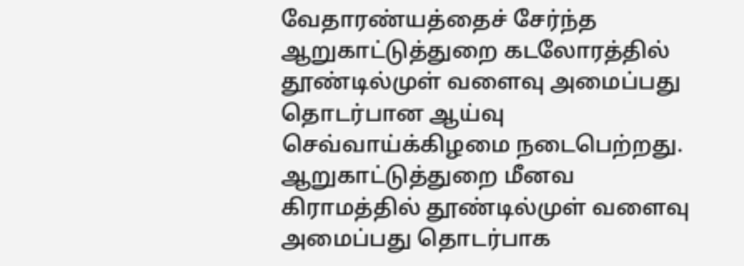வேதாரண்யத்தைச் சேர்ந்த ஆறுகாட்டுத்துறை கடலோரத்தில் தூண்டில்முள் வளைவு அமைப்பது தொடர்பான ஆய்வு செவ்வாய்க்கிழமை நடைபெற்றது.
ஆறுகாட்டுத்துறை மீனவ கிராமத்தில் தூண்டில்முள் வளைவு அமைப்பது தொடர்பாக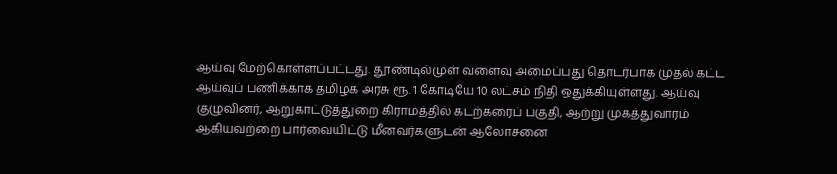ஆய்வு மேற்கொள்ளப்பட்டது. தூண்டில்முள் வளைவு அமைப்பது தொடர்பாக முதல் கட்ட ஆய்வுப் பணிக்காக தமிழக அரசு ரூ. 1 கோடியே 10 லட்சம் நிதி ஒதுக்கியுள்ளது. ஆய்வு குழுவினர், ஆறுகாட்டுத்துறை கிராமத்தில் கடற்கரைப் பகுதி, ஆற்று முகத்துவாரம் ஆகியவற்றை பார்வையிட்டு மீனவர்களுடன் ஆலோசனை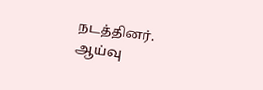நடத்தினர்.
ஆய்வு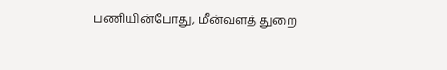பணியின்போது, மீன்வளத் துறை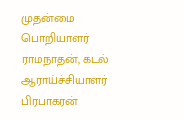முதன்மை பொறியாளர் ராமநாதன், கடல் ஆராய்ச்சியாளர் பிரபாகரன்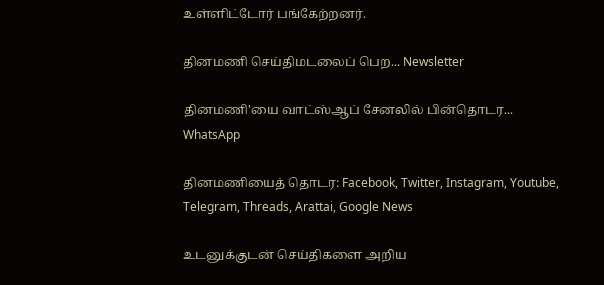உள்ளிட்டோர் பங்கேற்றனர்.

தினமணி செய்திமடலைப் பெற... Newsletter

தினமணி'யை வாட்ஸ்ஆப் சேனலில் பின்தொடர... WhatsApp

தினமணியைத் தொடர: Facebook, Twitter, Instagram, Youtube, Telegram, Threads, Arattai, Google News

உடனுக்குடன் செய்திகளை அறிய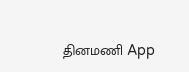தினமணி App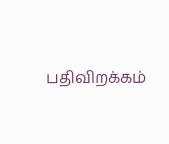பதிவிறக்கம்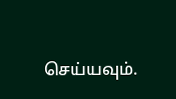செய்யவும்.